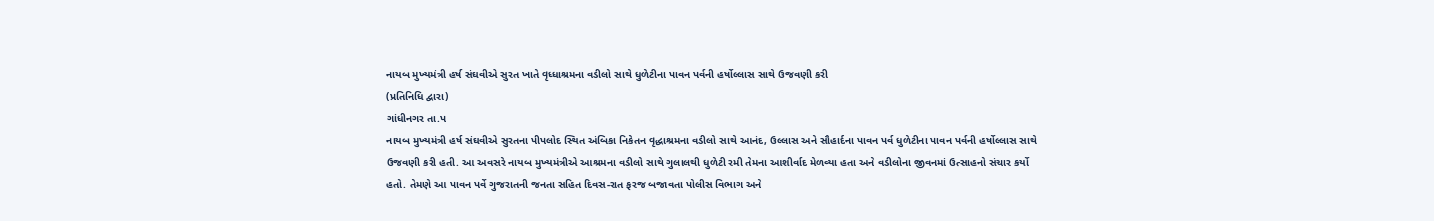નાયબ મુખ્યમંત્રી હર્ષ સંઘવીએ સુરત ખાતે વૃધ્ધાશ્રમના વડીલો સાથે ધુળેટીના પાવન પર્વની હર્ષોલ્લાસ સાથે ઉજવણી કરી
(પ્રતિનિધિ દ્વારા)
ગાંધીનગર તા.પ
નાયબ મુખ્યમંત્રી હર્ષ સંઘવીએ સુરતના પીપલોદ સ્થિત અંબિકા નિકેતન વૃદ્ધાશ્રમના વડીલો સાથે આનંદ, ઉલ્લાસ અને સૌહાર્દના પાવન પર્વ ધુળેટીના પાવન પર્વની હર્ષોલ્લાસ સાથે ઉજવણી કરી હતી. આ અવસરે નાયબ મુખ્યમંત્રીએ આશ્રમના વડીલો સાથે ગુલાલથી ધુળેટી રમી તેમના આશીર્વાદ મેળવ્યા હતા અને વડીલોના જીવનમાં ઉત્સાહનો સંચાર કર્યો હતો. તેમણે આ પાવન પર્વે ગુજરાતની જનતા સહિત દિવસ-રાત ફરજ બજાવતા પોલીસ વિભાગ અને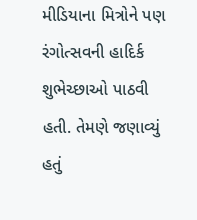મીડિયાના મિત્રોને પણ રંગોત્સવની હાદિર્ક શુભેચ્છાઓ પાઠવી હતી. તેમણે જણાવ્યું હતું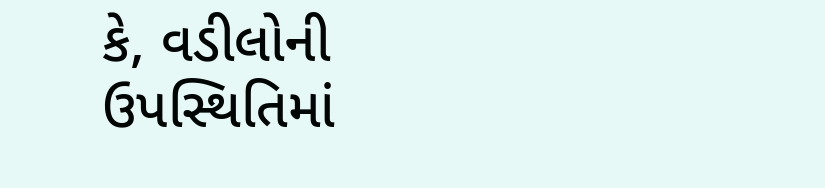કે, વડીલોની ઉપસ્થિતિમાં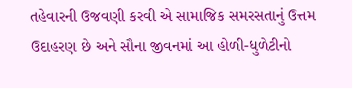તહેવારની ઉજવણી કરવી એ સામાજિક સમરસતાનું ઉત્તમ ઉદાહરણ છે અને સૌના જીવનમાં આ હોળી-ધુળેટીનો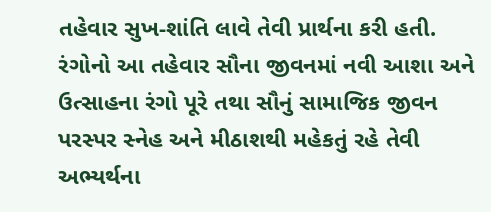તહેવાર સુખ-શાંતિ લાવે તેવી પ્રાર્થના કરી હતી. રંગોનો આ તહેવાર સૌના જીવનમાં નવી આશા અને ઉત્સાહના રંગો પૂરે તથા સૌનું સામાજિક જીવન પરસ્પર સ્નેહ અને મીઠાશથી મહેકતું રહે તેવી અભ્યર્થના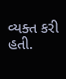વ્યક્ત કરી હતી.